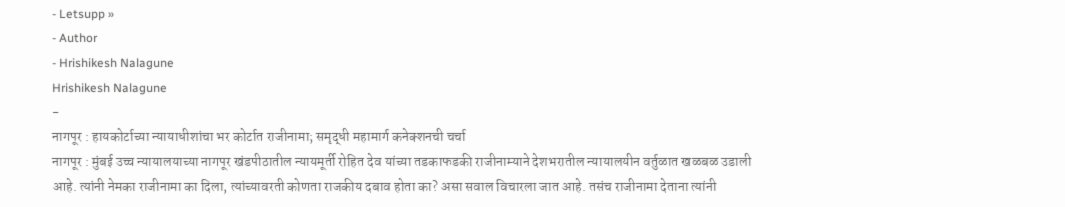- Letsupp »
- Author
- Hrishikesh Nalagune
Hrishikesh Nalagune
-
नागपूर : हायकोर्टाच्या न्यायाधीशांचा भर कोर्टात राजीनामा; समृद्धी महामार्ग कनेक्शनची चर्चा
नागपूर : मुंबई उच्च न्यायालयाच्या नागपूर खंडपीठातील न्यायमूर्ती रोहित देव यांच्या तडकाफडकी राजीनाम्याने देशभरातील न्यायालयीन वर्तुळात खळबळ उडाली आहे. त्यांनी नेमका राजीनामा का दिला, त्यांच्यावरती कोणता राजकीय दबाव होता का? असा सवाल विचारला जात आहे. तसंच राजीनामा देताना त्यांनी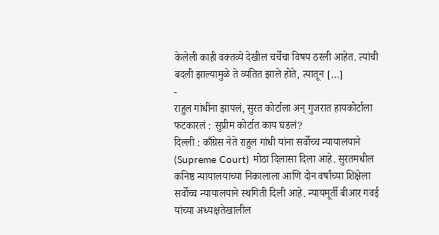केलेली काही वक्तव्ये देखील चर्चेचा विषय ठरली आहेत. त्यांची बदली झाल्यामुळे ते व्यतित झाले होते, त्यातून […]
-
राहुल गांधींना झापलं, सुरत कोर्टाला अन् गुजरात हायकोर्टाला फटकारलं : सुप्रीम कोर्टात काय घडलं?
दिल्ली : काँग्रेस नेते राहुल गांधी यांना सर्वोच्च न्यायालयाने (Supreme Court) मोठा दिलासा दिला आहे. सुरतमधील कनिष्ठ न्यायालयाच्या निकालाला आणि दोन वर्षांच्या शिक्षेला सर्वोच्च न्यायालयाने स्थगिती दिली आहे. न्यायमूर्ती बीआर गवई यांच्या अध्यक्षतेखालील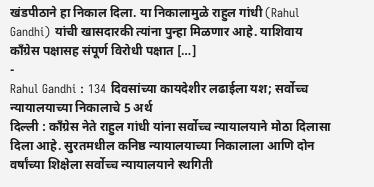खंडपीठाने हा निकाल दिला. या निकालामुळे राहुल गांधी (Rahul Gandhi) यांची खासदारकी त्यांना पुन्हा मिळणार आहे. याशिवाय काँग्रेस पक्षासह संपूर्ण विरोधी पक्षात […]
-
Rahul Gandhi : 134 दिवसांच्या कायदेशीर लढाईला यश; सर्वोच्च न्यायालयाच्या निकालाचे 5 अर्थ
दिल्ली : काँग्रेस नेते राहुल गांधी यांना सर्वोच्च न्यायालयाने मोठा दिलासा दिला आहे. सुरतमधील कनिष्ठ न्यायालयाच्या निकालाला आणि दोन वर्षांच्या शिक्षेला सर्वोच्च न्यायालयाने स्थगिती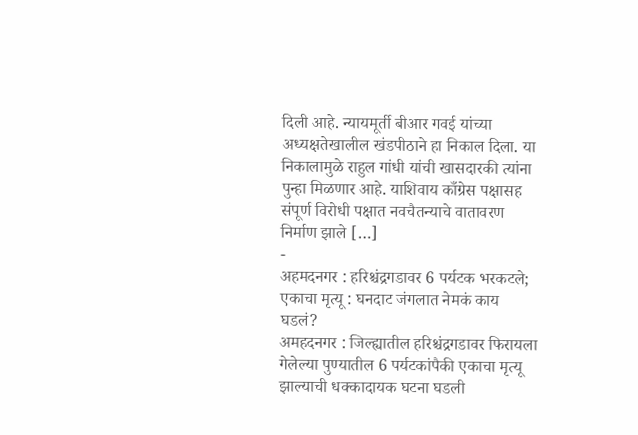दिली आहे. न्यायमूर्ती बीआर गवई यांच्या अध्यक्षतेखालील खंडपीठाने हा निकाल दिला. या निकालामुळे राहुल गांधी यांची खासदारकी त्यांना पुन्हा मिळणार आहे. याशिवाय काँग्रेस पक्षासह संपूर्ण विरोधी पक्षात नवचैतन्याचे वातावरण निर्माण झाले […]
-
अहमदनगर : हरिश्चंद्रगडावर 6 पर्यटक भरकटले; एकाचा मृत्यू : घनदाट जंगलात नेमकं काय घडलं?
अमहदनगर : जिल्ह्यातील हरिश्चंद्रगडावर फिरायला गेलेल्या पुण्यातील 6 पर्यटकांपैकी एकाचा मृत्यू झाल्याची धक्कादायक घटना घडली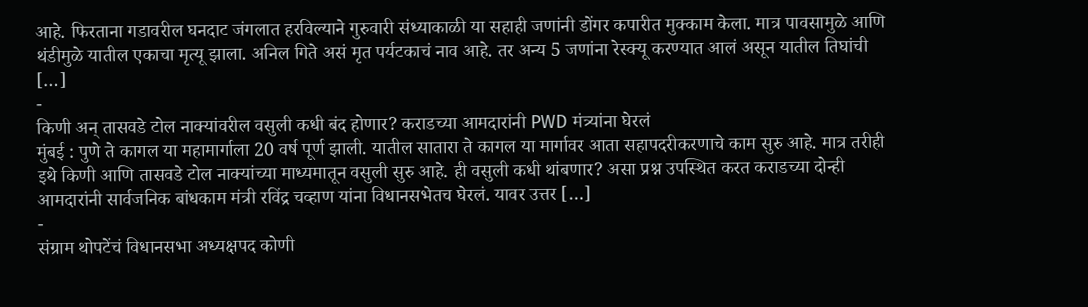आहे. फिरताना गडावरील घनदाट जंगलात हरविल्याने गुरुवारी संध्याकाळी या सहाही जणांनी डोंगर कपारीत मुक्काम केला. मात्र पावसामुळे आणि थंडीमुळे यातील एकाचा मृत्यू झाला. अनिल गिते असं मृत पर्यटकाचं नाव आहे. तर अन्य 5 जणांना रेस्क्यू करण्यात आलं असून यातील तिघांची […]
-
किणी अन् तासवडे टोल नाक्यांवरील वसुली कधी बंद होणार? कराडच्या आमदारांनी PWD मंत्र्यांना घेरलं
मुंबई : पुणे ते कागल या महामार्गाला 20 वर्ष पूर्ण झाली. यातील सातारा ते कागल या मार्गावर आता सहापदरीकरणाचे काम सुरु आहे. मात्र तरीही इथे किणी आणि तासवडे टोल नाक्यांच्या माध्यमातून वसुली सुरु आहे. ही वसुली कधी थांबणार? असा प्रश्न उपस्थित करत कराडच्या दोन्ही आमदारांनी सार्वजनिक बांधकाम मंत्री रविंद्र चव्हाण यांना विधानसभेतच घेरलं. यावर उत्तर […]
-
संग्राम थोपटेंचं विधानसभा अध्यक्षपद कोणी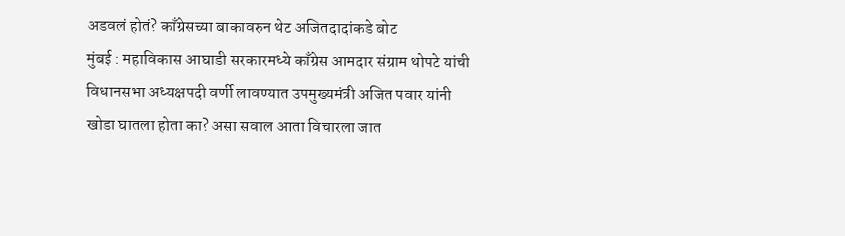अडवलं होतं? काँग्रेसच्या बाकावरुन थेट अजितदादांकडे बोट
मुंबई : महाविकास आघाडी सरकारमध्ये काँग्रेस आमदार संग्राम थोपटे यांची विधानसभा अध्यक्षपदी वर्णी लावण्यात उपमुख्यमंत्री अजित पवार यांनी खोडा घातला होता का? असा सवाल आता विचारला जात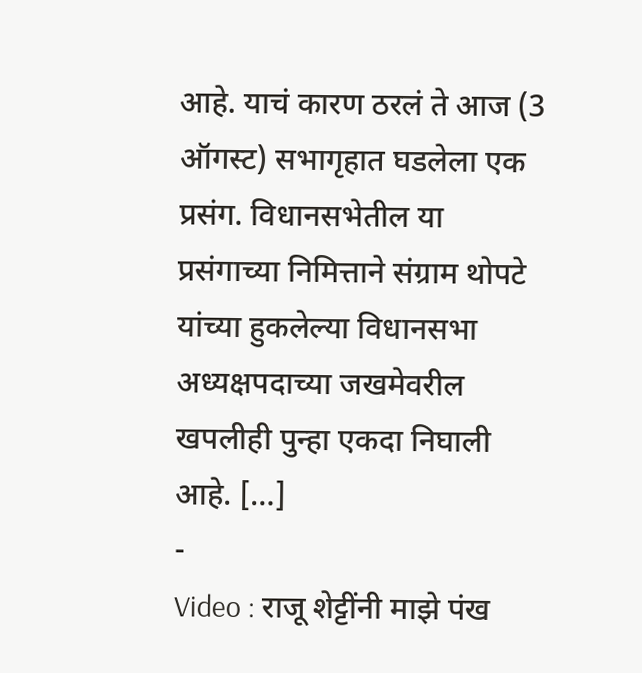आहे. याचं कारण ठरलं ते आज (3 ऑगस्ट) सभागृहात घडलेला एक प्रसंग. विधानसभेतील या प्रसंगाच्या निमित्ताने संग्राम थोपटे यांच्या हुकलेल्या विधानसभा अध्यक्षपदाच्या जखमेवरील खपलीही पुन्हा एकदा निघाली आहे. […]
-
Video : राजू शेट्टींनी माझे पंख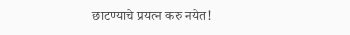छाटण्याचे प्रयत्न करु नयेत!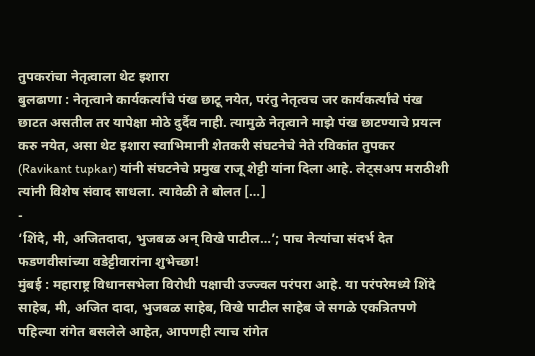तुपकरांचा नेतृत्वाला थेट इशारा
बुलढाणा : नेतृत्वाने कार्यकर्त्यांचे पंख छाटू नयेत, परंतु नेतृत्वच जर कार्यकर्त्यांचे पंख छाटत असतील तर यापेक्षा मोठे दुर्दैव नाही. त्यामुळे नेतृत्वाने माझे पंख छाटण्याचे प्रयत्न करु नयेत, असा थेट इशारा स्वाभिमानी शेतकरी संघटनेचे नेते रविकांत तुपकर (Ravikant tupkar) यांनी संघटनेचे प्रमुख राजू शेट्टी यांना दिला आहे. लेट्सअप मराठीशी त्यांनी विशेष संवाद साधला. त्यावेळी ते बोलत […]
-
‘शिंदे, मी, अजितदादा, भुजबळ अन् विखे पाटील…’; पाच नेत्यांचा संदर्भ देत फडणवीसांच्या वडेट्टीवारांना शुभेच्छा!
मुंबई : महाराष्ट्र विधानसभेला विरोधी पक्षाची उज्ज्वल परंपरा आहे. या परंपरेमध्ये शिंदे साहेब, मी, अजित दादा, भुजबळ साहेब, विखे पाटील साहेब जे सगळे एकत्रितपणे पहिल्या रांगेत बसलेले आहेत, आपणही त्याच रांगेत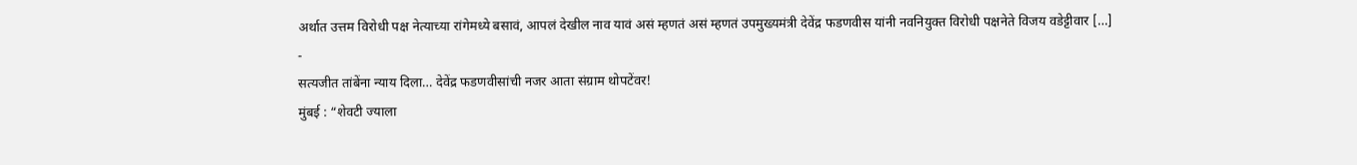अर्थात उत्तम विरोधी पक्ष नेत्याच्या रांगेमध्ये बसावं, आपलं देखील नाव यावं असं म्हणतं असं म्हणतं उपमुख्यमंत्री देवेंद्र फडणवीस यांनी नवनियुक्त विरोधी पक्षनेते विजय वडेट्टीवार […]
-
सत्यजीत तांबेंना न्याय दिला… देवेंद्र फडणवीसांची नजर आता संग्राम थोपटेंवर!
मुंबई : “शेवटी ज्याला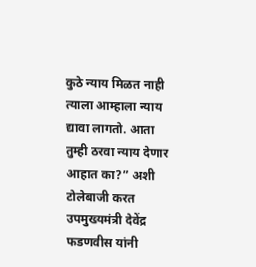कुठे न्याय मिळत नाही त्याला आम्हाला न्याय द्यावा लागतो. आता तुम्ही ठरवा न्याय देणार आहात का?” अशी टोलेबाजी करत उपमुख्यमंत्री देवेंद्र फडणवीस यांनी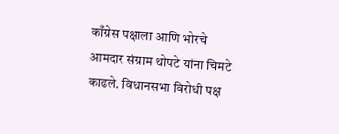काँग्रेस पक्षाला आणि भोरचे आमदार संग्राम थोपटे यांना चिमटे काढले. विधानसभा विरोधी पक्ष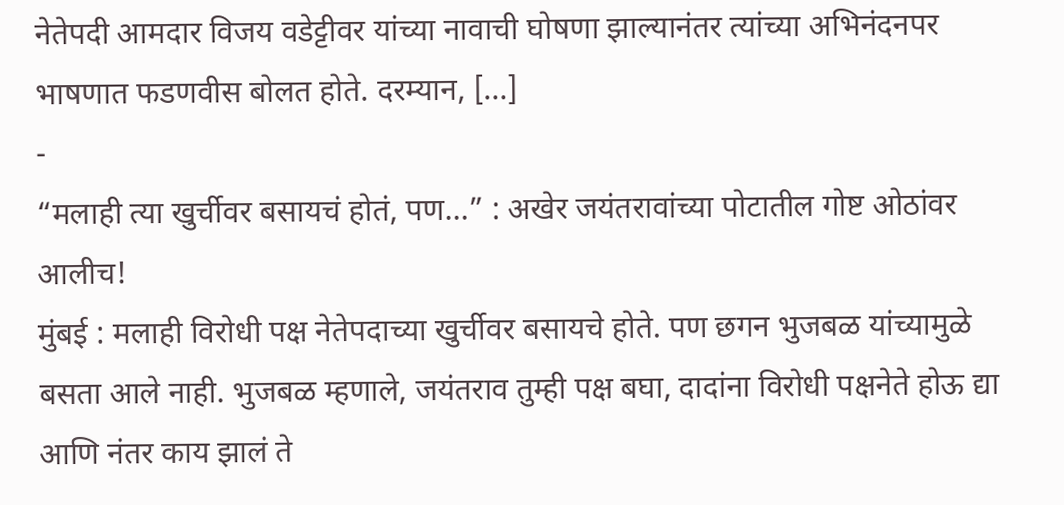नेतेपदी आमदार विजय वडेट्टीवर यांच्या नावाची घोषणा झाल्यानंतर त्यांच्या अभिनंदनपर भाषणात फडणवीस बोलत होते. दरम्यान, […]
-
“मलाही त्या खुर्चीवर बसायचं होतं, पण…” : अखेर जयंतरावांच्या पोटातील गोष्ट ओठांवर आलीच!
मुंबई : मलाही विरोधी पक्ष नेतेपदाच्या खुर्चीवर बसायचे होते. पण छगन भुजबळ यांच्यामुळे बसता आले नाही. भुजबळ म्हणाले, जयंतराव तुम्ही पक्ष बघा, दादांना विरोधी पक्षनेते होऊ द्या आणि नंतर काय झालं ते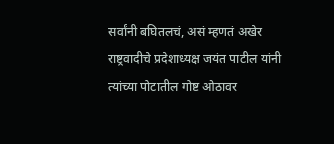सर्वांनी बघितलचं, असं म्हणतं अखेर राष्ट्रवादीचे प्रदेशाध्यक्ष जयंत पाटील यांनी त्यांच्या पोटातील गोष्ट ओठावर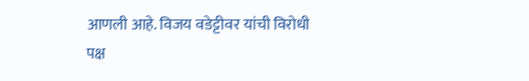आणली आहे. विजय वडेट्टीवर यांची विरोधी पक्ष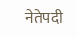नेतेपदी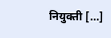नियुक्ती […]